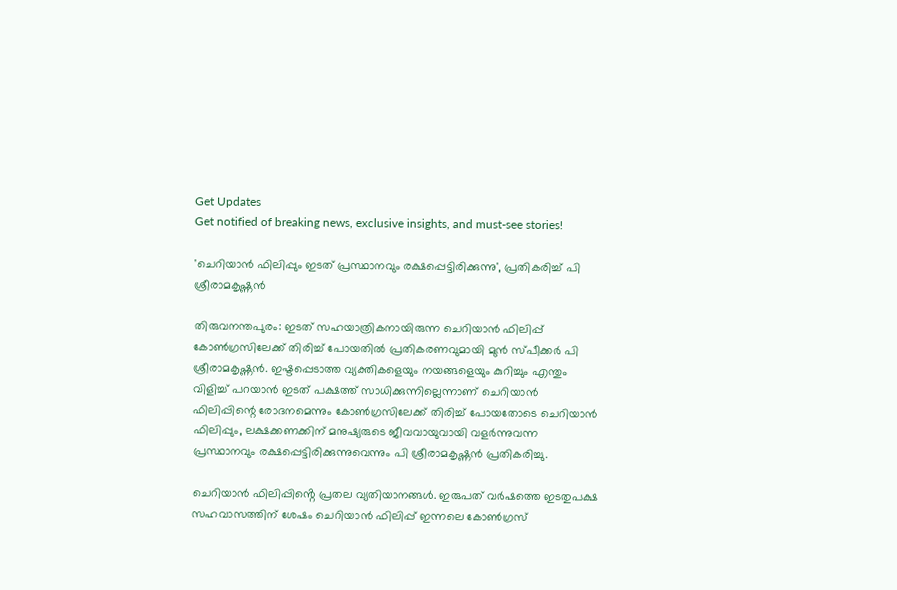Get Updates
Get notified of breaking news, exclusive insights, and must-see stories!

'ചെറിയാൻ ഫിലിപ്പും ഇടത് പ്രസ്ഥാനവും രക്ഷപ്പെട്ടിരിക്കുന്നു', പ്രതികരിച്ച് പി ശ്രീരാമകൃഷ്ണൻ

തിരുവനന്തപുരം: ഇടത് സഹയാത്രികനായിരുന്ന ചെറിയാൻ ഫിലിപ്പ് കോൺഗ്രസിലേക്ക് തിരിച്ച് പോയതിൽ പ്രതികരണവുമായി മുൻ സ്പീക്കർ പി ശ്രീരാമകൃഷ്ണൻ. ഇഷ്ടപ്പെടാത്ത വ്യക്തികളെയും നയങ്ങളെയും കുറിച്ചും എന്തും വിളിച്ച് പറയാൻ ഇടത് പക്ഷത്ത് സാധിക്കുന്നില്ലെന്നാണ് ചെറിയാൻ ഫിലിപ്പിന്റെ രോദനമെന്നും കോൺഗ്രസിലേക്ക് തിരിച്ച് പോയതോടെ ചെറിയാൻ ഫിലിപ്പും, ലക്ഷക്കണക്കിന് മനുഷ്യരുടെ ജീവവായുവായി വളർന്നുവന്ന പ്രസ്ഥാനവും രക്ഷപ്പെട്ടിരിക്കുന്നുവെന്നും പി ശ്രീരാമകൃഷ്ണൻ പ്രതികരിച്ചു.

ചെറിയാൻ ഫിലിപ്പിൻ്റെ പ്രതല വ്യതിയാനങ്ങൾ. ഇരുപത് വർഷത്തെ ഇടതുപക്ഷ സഹവാസത്തിന് ശേഷം ചെറിയാൻ ഫിലിപ്പ് ഇന്നലെ കോൺഗ്രസ്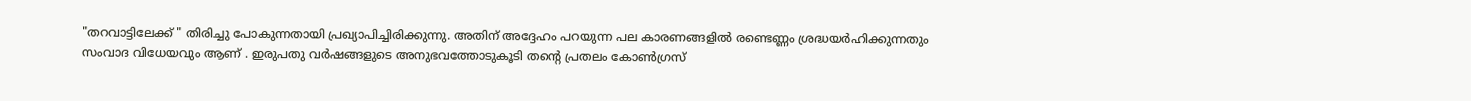"തറവാട്ടിലേക്ക് " തിരിച്ചു പോകുന്നതായി പ്രഖ്യാപിച്ചിരിക്കുന്നു. അതിന് അദ്ദേഹം പറയുന്ന പല കാരണങ്ങളിൽ രണ്ടെണ്ണം ശ്രദ്ധയർഹിക്കുന്നതും സംവാദ വിധേയവും ആണ് . ഇരുപതു വർഷങ്ങളുടെ അനുഭവത്തോടുകൂടി തൻ്റെ പ്രതലം കോൺഗ്രസ്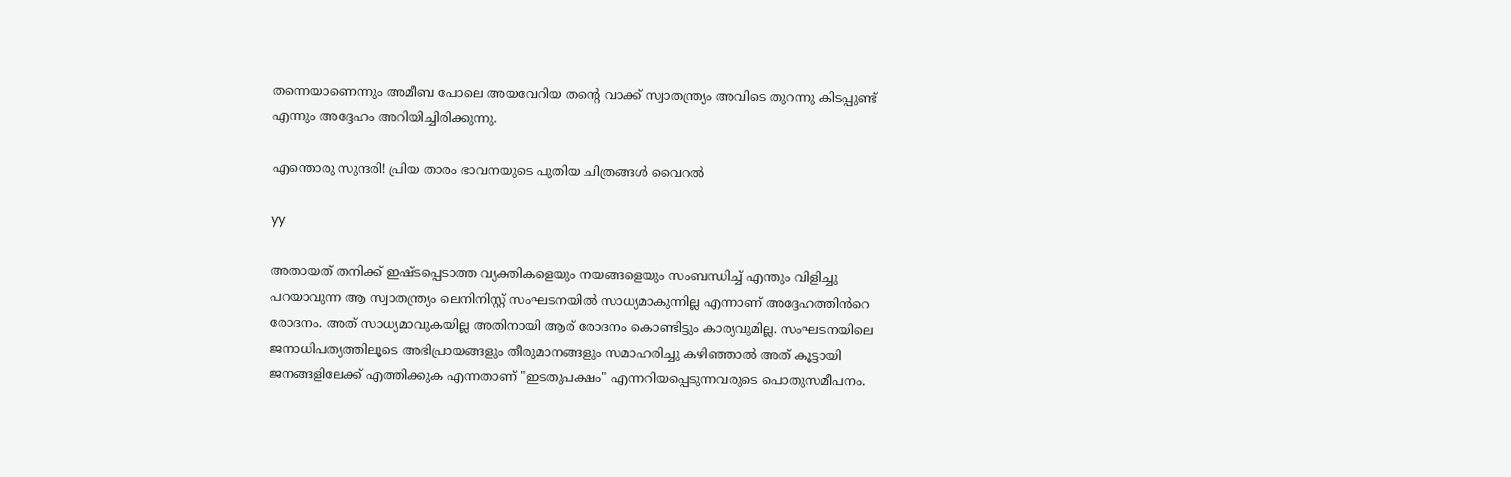തന്നെയാണെന്നും അമീബ പോലെ അയവേറിയ തൻ്റെ വാക്ക് സ്വാതന്ത്ര്യം അവിടെ തുറന്നു കിടപ്പുണ്ട് എന്നും അദ്ദേഹം അറിയിച്ചിരിക്കുന്നു.

എന്തൊരു സുന്ദരി! പ്രിയ താരം ഭാവനയുടെ പുതിയ ചിത്രങ്ങൾ വൈറൽ

yy

അതായത് തനിക്ക് ഇഷ്ടപ്പെടാത്ത വ്യക്തികളെയും നയങ്ങളെയും സംബന്ധിച്ച് എന്തും വിളിച്ചു പറയാവുന്ന ആ സ്വാതന്ത്ര്യം ലെനിനിസ്റ്റ് സംഘടനയിൽ സാധ്യമാകുന്നില്ല എന്നാണ് അദ്ദേഹത്തിൻറെ രോദനം. അത് സാധ്യമാവുകയില്ല അതിനായി ആര് രോദനം കൊണ്ടിട്ടും കാര്യവുമില്ല. സംഘടനയിലെ ജനാധിപത്യത്തിലൂടെ അഭിപ്രായങ്ങളും തീരുമാനങ്ങളും സമാഹരിച്ചു കഴിഞ്ഞാൽ അത് കൂട്ടായി ജനങ്ങളിലേക്ക് എത്തിക്കുക എന്നതാണ് "ഇടതുപക്ഷം" എന്നറിയപ്പെടുന്നവരുടെ പൊതുസമീപനം.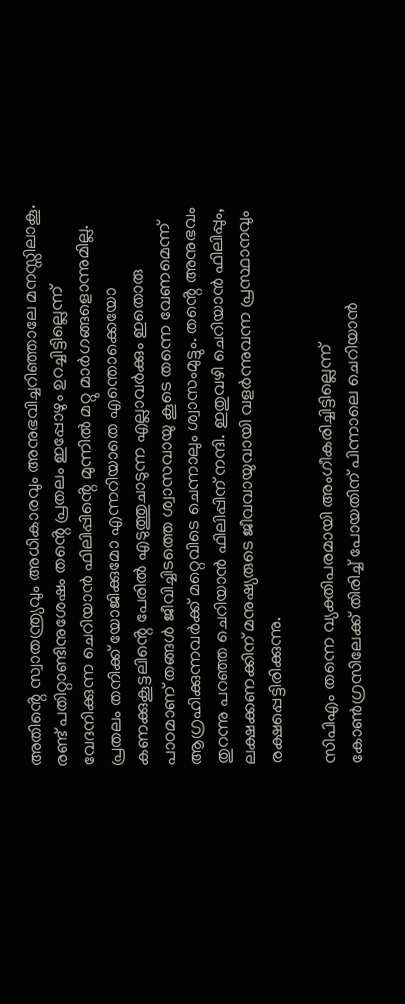അതിൻ്റെ സ്വാതന്ത്ര്യവും അധികാരവും അനുഭവിച്ചറിഞ്ഞാലേ മനസ്സിലാകൂ. രണ്ട് പതിറ്റാണ്ടിനുശേഷം തൻ്റെ പ്രതലം ഇപ്പോഴും ഉറച്ചിട്ടില്ലെന്ന് വേദനിക്കുന്ന ചെറിയാൻ ഫിലിപ്പിൻ്റെ മുന്നിൽ മറ്റു മാർഗങ്ങളൊന്നുമില്ല. പ്രതലം തനിക്ക് യോജിക്കുമോ എന്നറിയാതെ എന്തൊക്കെയോ കണക്കുകൂട്ടലിൻ്റെ പേരിൽ എടുത്തുചാടുന്ന എല്ലാവർക്കും ഇതൊരു പാഠമാണ് തങ്ങൾ ജീവിച്ചിടത്തെ ശ്വാസവായു കൂടെ തന്നെ വേണമെന്ന് ആഗ്രഹിക്കുന്നവർക്ക് മറ്റെവിടെ ചെന്നാലും ശ്വാസംമുട്ടും. തൻ്റെ അനുഭവം തുറന്നു പറഞ്ഞ ചെറിയാൻ ഫിലിപ്പിന് നന്ദി. ഇതുവഴി ചെറിയാൻ ഫിലിപ്പും, ലക്ഷക്കണക്കിന് മനുഷ്യരുടെ ജീവവായുവായി വളർന്നുവന്ന പ്രസ്ഥാനവും രക്ഷപ്പെട്ടിരിക്കുന്നു.

സിപിഎം തന്നെ വ്യക്തിപരമായി അംഗീകരിച്ചിട്ടില്ലെന്ന് കോണ്‍ഗ്രസിലേക്ക് തിരിച്ച് പോയതിന് പിന്നാലെ ചെറിയാന്‍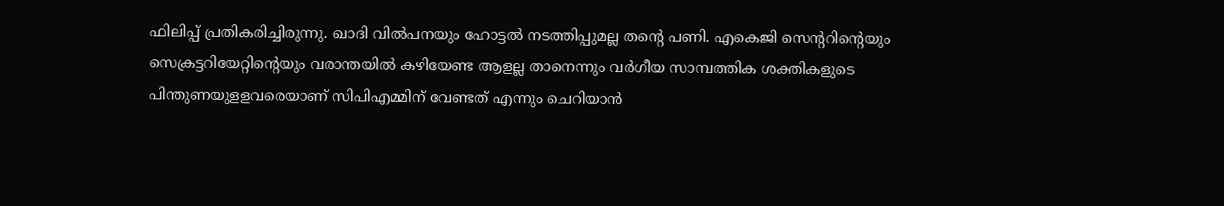ഫിലിപ്പ് പ്രതികരിച്ചിരുന്നു. ഖാദി വില്‍പനയും ഹോട്ടല്‍ നടത്തിപ്പുമല്ല തന്റെ പണി. എകെജി സെന്ററിന്റെയും സെക്രട്ടറിയേറ്റിന്റെയും വരാന്തയില്‍ കഴിയേണ്ട ആളല്ല താനെന്നും വര്‍ഗീയ സാമ്പത്തിക ശക്തികളുടെ പിന്തുണയുളളവരെയാണ് സിപിഎമ്മിന് വേണ്ടത് എന്നും ചെറിയാന്‍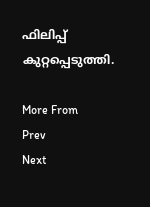ഫിലിപ്പ് കുറ്റപ്പെടുത്തി.

More From
Prev
Next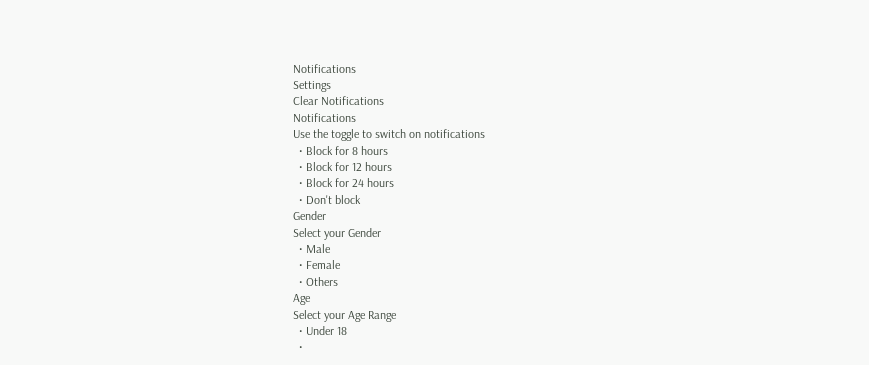Notifications
Settings
Clear Notifications
Notifications
Use the toggle to switch on notifications
  • Block for 8 hours
  • Block for 12 hours
  • Block for 24 hours
  • Don't block
Gender
Select your Gender
  • Male
  • Female
  • Others
Age
Select your Age Range
  • Under 18
  •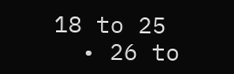18 to 25
  • 26 to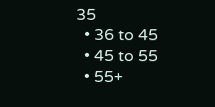35
  • 36 to 45
  • 45 to 55
  • 55+